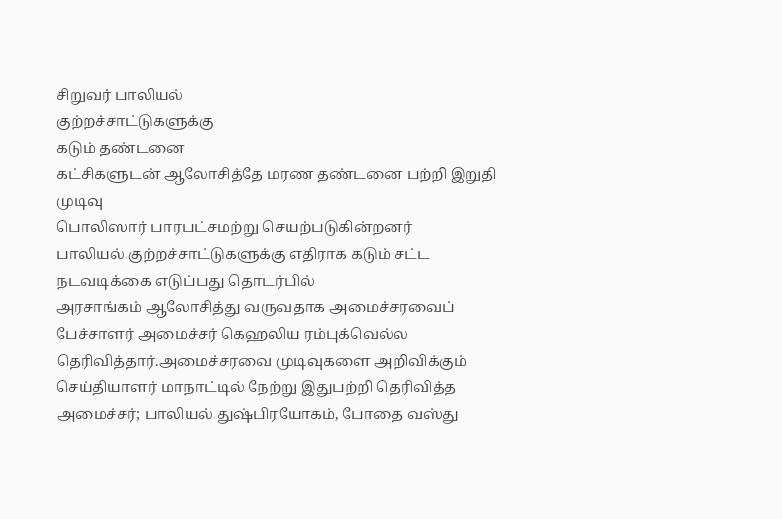சிறுவர் பாலியல்
குற்றச்சாட்டுகளுக்கு
கடும் தண்டனை
கட்சிகளுடன் ஆலோசித்தே மரண தண்டனை பற்றி இறுதி முடிவு
பொலிஸார் பாரபட்சமற்று செயற்படுகின்றனர்
பாலியல் குற்றச்சாட்டுகளுக்கு எதிராக கடும் சட்ட நடவடிக்கை எடுப்பது தொடர்பில்
அரசாங்கம் ஆலோசித்து வருவதாக அமைச்சரவைப் பேச்சாளர் அமைச்சர் கெஹலிய ரம்புக்வெல்ல
தெரிவித்தார்.அமைச்சரவை முடிவுகளை அறிவிக்கும் செய்தியாளர் மாநாட்டில் நேற்று இதுபற்றி தெரிவித்த
அமைச்சர்; பாலியல் துஷ்பிரயோகம், போதை வஸ்து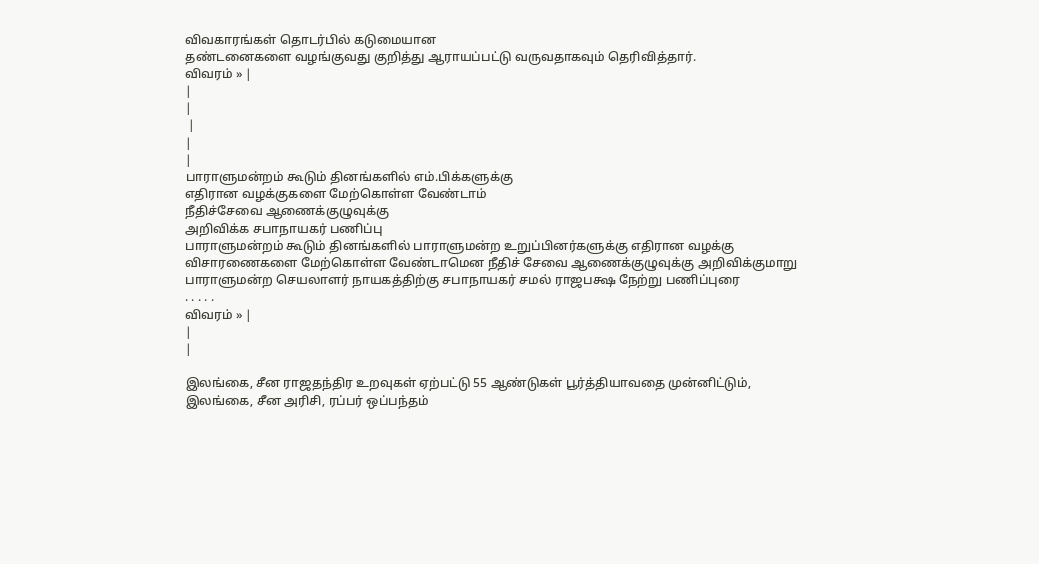விவகாரங்கள் தொடர்பில் கடுமையான
தண்டனைகளை வழங்குவது குறித்து ஆராயப்பட்டு வருவதாகவும் தெரிவித்தார்.
விவரம் » |
|
|
 |
|
|
பாராளுமன்றம் கூடும் தினங்களில் எம்.பிக்களுக்கு
எதிரான வழக்குகளை மேற்கொள்ள வேண்டாம்
நீதிச்சேவை ஆணைக்குழுவுக்கு
அறிவிக்க சபாநாயகர் பணிப்பு
பாராளுமன்றம் கூடும் தினங்களில் பாராளுமன்ற உறுப்பினர்களுக்கு எதிரான வழக்கு
விசாரணைகளை மேற்கொள்ள வேண்டாமென நீதிச் சேவை ஆணைக்குழுவுக்கு அறிவிக்குமாறு
பாராளுமன்ற செயலாளர் நாயகத்திற்கு சபாநாயகர் சமல் ராஜபக்ஷ நேற்று பணிப்புரை
. . . . .
விவரம் » |
|
|

இலங்கை, சீன ராஜதந்திர உறவுகள் ஏற்பட்டு 55 ஆண்டுகள் பூர்த்தியாவதை முன்னிட்டும்,
இலங்கை, சீன அரிசி, ரப்பர் ஒப்பந்தம்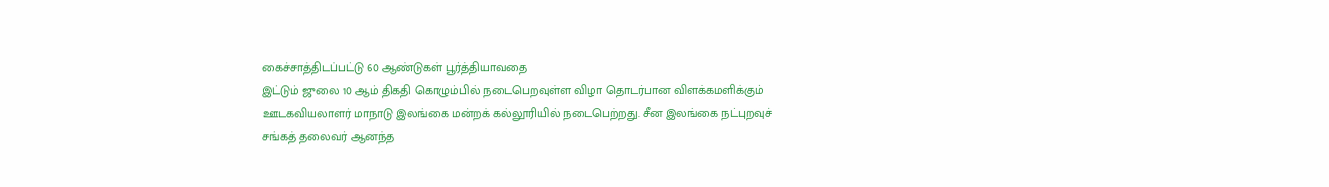கைச்சாத்திடப்பட்டு 60 ஆண்டுகள் பூர்த்தியாவதை
இட்டும் ஜுலை 10 ஆம் திகதி கொழும்பில் நடைபெறவுள்ள விழா தொடர்பான விளக்கமளிக்கும்
ஊடகவியலாளர் மாநாடு இலங்கை மன்றக் கல்லூரியில் நடைபெற்றது. சீன இலங்கை நட்புறவுச்
சங்கத் தலைவர் ஆனந்த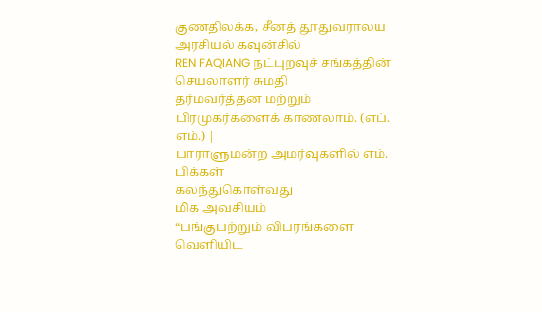குணதிலக்க, சீனத் தூதுவராலய அரசியல் கவுன்சில்
REN FAQIANG நட்புறவுச் சங்கத்தின் செயலாளர் சுமதி
தர்மவர்த்தன மற்றும் பிரமுகர்களைக் காணலாம். (எப். எம்.) |
பாராளுமன்ற அமர்வுகளில் எம். பிக்கள்
கலந்துகொள்வது
மிக அவசியம்
“பங்குபற்றும் விபரங்களை
வெளியிட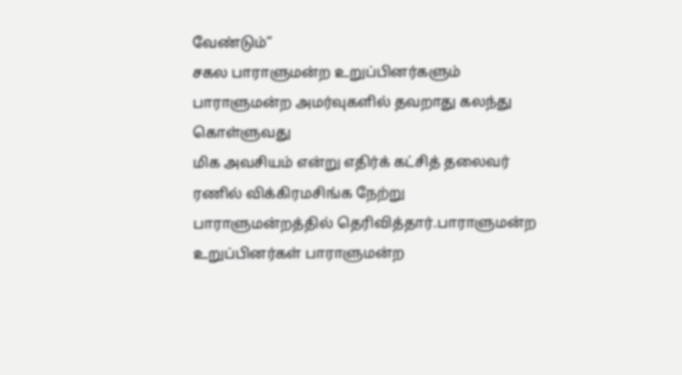வேண்டும்”
சகல பாராளுமன்ற உறுப்பினர்களும் பாராளுமன்ற அமர்வுகளில் தவறாது கலந்து கொள்ளுவது
மிக அவசியம் என்று எதிர்க் கட்சித் தலைவர் ரணில் விக்கிரமசிங்க நேற்று
பாராளுமன்றத்தில் தெரிவித்தார்.பாராளுமன்ற உறுப்பினர்கள் பாராளுமன்ற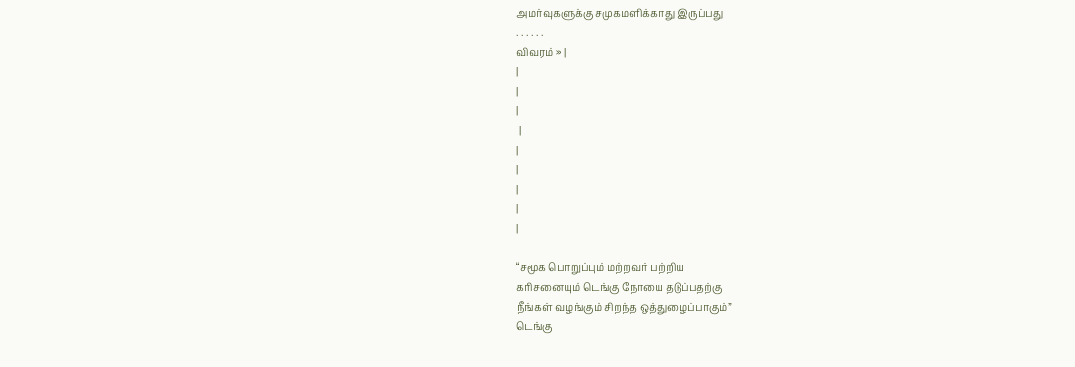அமர்வுகளுக்கு சமுகமளிக்காது இருப்பது
. . . . . .
விவரம் » |
|
|
|
 |
|
|
|
|
|

“சமூக பொறுப்பும் மற்றவர் பற்றிய
கரிசனையும் டெங்கு நோயை தடுப்பதற்கு
நீங்கள் வழங்கும் சிறந்த ஒத்துழைப்பாகும்”
டெங்கு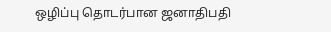ஒழிப்பு தொடர்பான ஜனாதிபதி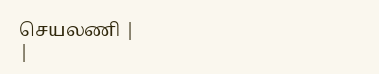செயலணி |
|